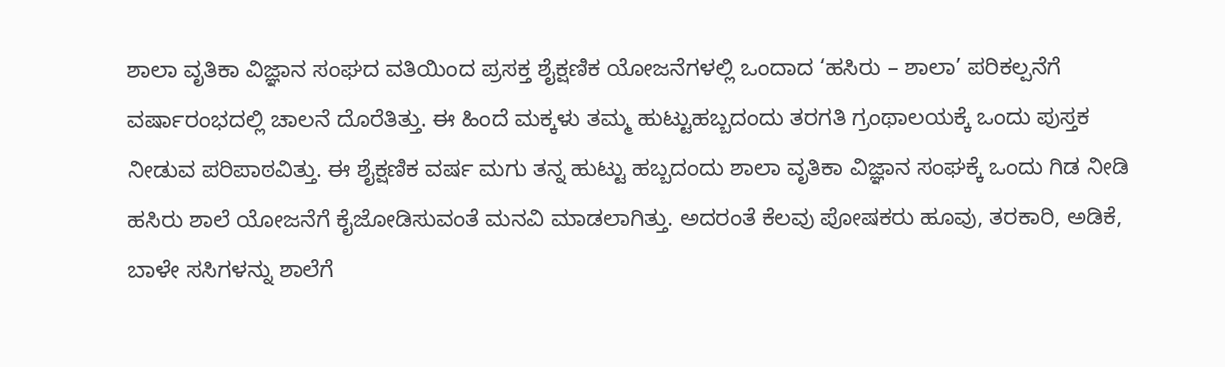ಶಾಲಾ ವೃತಿಕಾ ವಿಜ್ಞಾನ ಸಂಘದ ವತಿಯಿಂದ ಪ್ರಸಕ್ತ ಶೈಕ್ಷಣಿಕ ಯೋಜನೆಗಳಲ್ಲಿ ಒಂದಾದ ‘ಹಸಿರು – ಶಾಲಾ’ ಪರಿಕಲ್ಪನೆಗೆ ವರ್ಷಾರಂಭದಲ್ಲಿ ಚಾಲನೆ ದೊರೆತಿತ್ತು. ಈ ಹಿಂದೆ ಮಕ್ಕಳು ತಮ್ಮ ಹುಟ್ಟುಹಬ್ಬದಂದು ತರಗತಿ ಗ್ರಂಥಾಲಯಕ್ಕೆ ಒಂದು ಪುಸ್ತಕ ನೀಡುವ ಪರಿಪಾಠವಿತ್ತು. ಈ ಶೈಕ್ಷಣಿಕ ವರ್ಷ ಮಗು ತನ್ನ ಹುಟ್ಟು ಹಬ್ಬದಂದು ಶಾಲಾ ವೃತಿಕಾ ವಿಜ್ಞಾನ ಸಂಘಕ್ಕೆ ಒಂದು ಗಿಡ ನೀಡಿ ಹಸಿರು ಶಾಲೆ ಯೋಜನೆಗೆ ಕೈಜೋಡಿಸುವಂತೆ ಮನವಿ ಮಾಡಲಾಗಿತ್ತು. ಅದರಂತೆ ಕೆಲವು ಪೋಷಕರು ಹೂವು, ತರಕಾರಿ, ಅಡಿಕೆ, ಬಾಳೇ ಸಸಿಗಳನ್ನು ಶಾಲೆಗೆ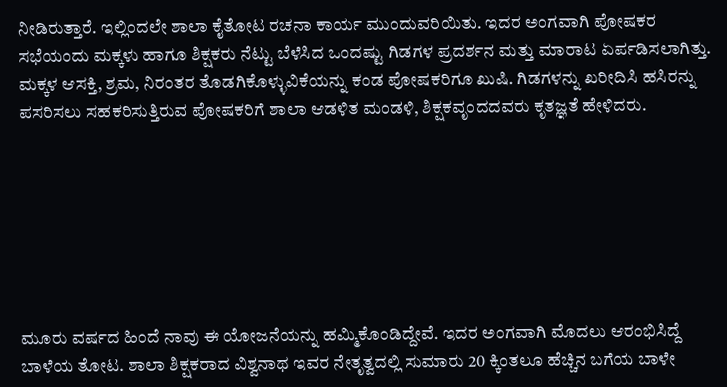ನೀಡಿರುತ್ತಾರೆ. ಇಲ್ಲಿಂದಲೇ ಶಾಲಾ ಕೈತೋಟ ರಚನಾ ಕಾರ್ಯ ಮುಂದುವರಿಯಿತು. ಇದರ ಅಂಗವಾಗಿ ಪೋಷಕರ ಸಭೆಯಂದು ಮಕ್ಕಳು ಹಾಗೂ ಶಿಕ್ಷಕರು ನೆಟ್ಟು ಬೆಳೆಸಿದ ಒಂದಷ್ಟು ಗಿಡಗಳ ಪ್ರದರ್ಶನ ಮತ್ತು ಮಾರಾಟ ಏರ್ಪಡಿಸಲಾಗಿತ್ತು. ಮಕ್ಕಳ ಆಸಕ್ತಿ, ಶ್ರಮ, ನಿರಂತರ ತೊಡಗಿಕೊಳ್ಳುವಿಕೆಯನ್ನು ಕಂಡ ಪೋಷಕರಿಗೂ ಖುಷಿ. ಗಿಡಗಳನ್ನು ಖರೀದಿಸಿ ಹಸಿರನ್ನು ಪಸರಿಸಲು ಸಹಕರಿಸುತ್ತಿರುವ ಪೋಷಕರಿಗೆ ಶಾಲಾ ಆಡಳಿತ ಮಂಡಳಿ, ಶಿಕ್ಷಕವೃಂದದವರು ಕೃತಜ್ಞತೆ ಹೇಳಿದರು.







ಮೂರು ವರ್ಷದ ಹಿಂದೆ ನಾವು ಈ ಯೋಜನೆಯನ್ನು ಹಮ್ಮಿಕೊಂಡಿದ್ದೇವೆ. ಇದರ ಅಂಗವಾಗಿ ಮೊದಲು ಆರಂಭಿಸಿದ್ದೆ ಬಾಳೆಯ ತೋಟ. ಶಾಲಾ ಶಿಕ್ಷಕರಾದ ವಿಶ್ವನಾಥ ಇವರ ನೇತೃತ್ವದಲ್ಲಿ ಸುಮಾರು 20 ಕ್ಕಿಂತಲೂ ಹೆಚ್ಚಿನ ಬಗೆಯ ಬಾಳೇ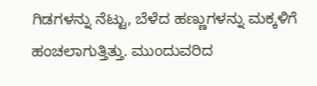ಗಿಡಗಳನ್ನು ನೆಟ್ಟು, ಬೆಳೆದ ಹಣ್ಣುಗಳನ್ನು ಮಕ್ಕಳಿಗೆ ಹಂಚಲಾಗುತ್ತಿತ್ತು. ಮುಂದುವರಿದ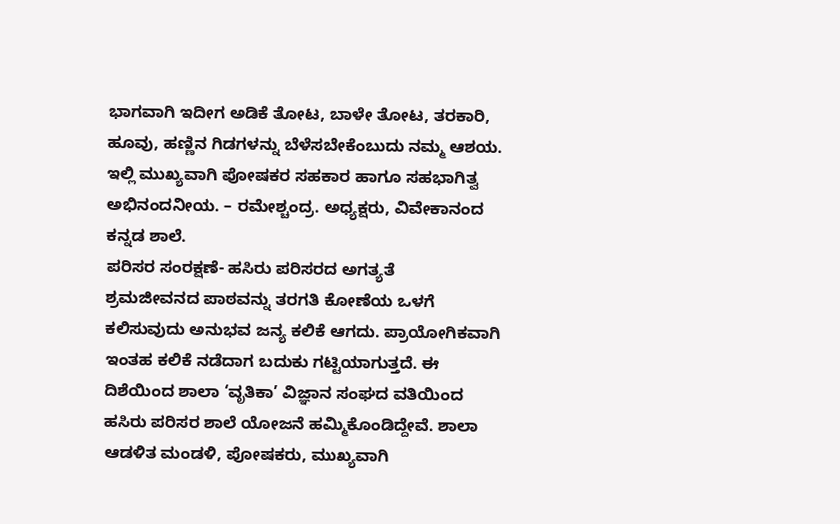ಭಾಗವಾಗಿ ಇದೀಗ ಅಡಿಕೆ ತೋಟ, ಬಾಳೇ ತೋಟ, ತರಕಾರಿ, ಹೂವು, ಹಣ್ಣಿನ ಗಿಡಗಳನ್ನು ಬೆಳೆಸಬೇಕೆಂಬುದು ನಮ್ಮ ಆಶಯ. ಇಲ್ಲಿ ಮುಖ್ಯವಾಗಿ ಪೋಷಕರ ಸಹಕಾರ ಹಾಗೂ ಸಹಭಾಗಿತ್ವ ಅಭಿನಂದನೀಯ. – ರಮೇಶ್ಚಂದ್ರ. ಅಧ್ಯಕ್ಷರು, ವಿವೇಕಾನಂದ ಕನ್ನಡ ಶಾಲೆ.
ಪರಿಸರ ಸಂರಕ್ಷಣೆ- ಹಸಿರು ಪರಿಸರದ ಅಗತ್ಯತೆ
ಶ್ರಮಜೀವನದ ಪಾಠವನ್ನು ತರಗತಿ ಕೋಣೆಯ ಒಳಗೆ ಕಲಿಸುವುದು ಅನುಭವ ಜನ್ಯ ಕಲಿಕೆ ಆಗದು. ಪ್ರಾಯೋಗಿಕವಾಗಿ ಇಂತಹ ಕಲಿಕೆ ನಡೆದಾಗ ಬದುಕು ಗಟ್ಟಿಯಾಗುತ್ತದೆ. ಈ ದಿಶೆಯಿಂದ ಶಾಲಾ ‘ವೃತಿಕಾ’ ವಿಜ್ಞಾನ ಸಂಘದ ವತಿಯಿಂದ ಹಸಿರು ಪರಿಸರ ಶಾಲೆ ಯೋಜನೆ ಹಮ್ಮಿಕೊಂಡಿದ್ದೇವೆ. ಶಾಲಾ ಆಡಳಿತ ಮಂಡಳಿ, ಪೋಷಕರು, ಮುಖ್ಯವಾಗಿ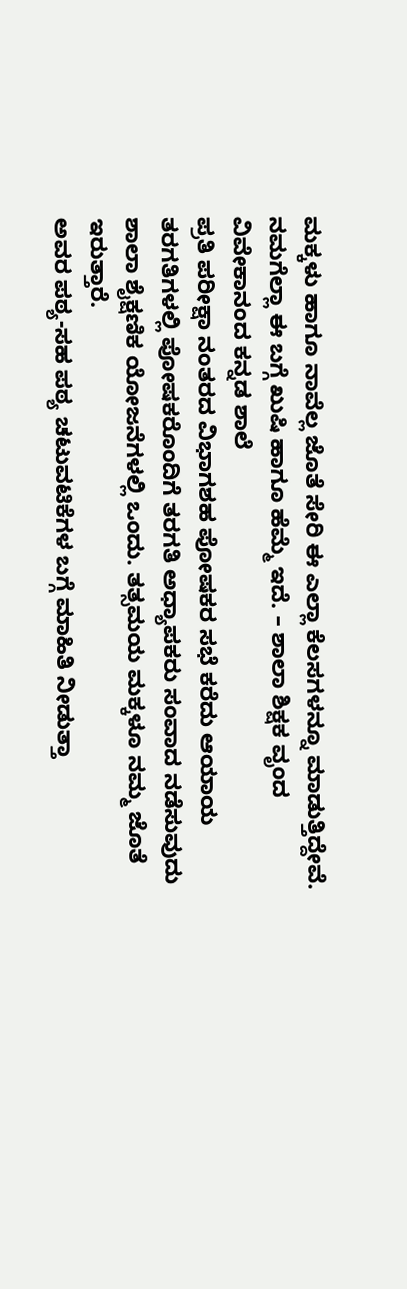ಮಕ್ಕಳು ಹಾಗೂ ನಾವೆಲ್ಲ ಜೊತೆ ಸೇರಿ ಈ ಎಲ್ಲಾ ಕೆಲಸಗಳನ್ನೂ ಮಾಡುತ್ತಿದ್ದೇವೆ. ನಮಗೆಲ್ಲಾ ಈ ಬಗ್ಗೆ ಖುಷಿ ಹಾಗೂ ಹೆಮ್ಮೆ ಇದೆ. – ಶಾಲಾ ಶಿಕ್ಷಕ ವೃಂದ
ವಿವೇಕಾನಂದ ಕನ್ನಡ ಶಾಲೆ
ಪ್ರತಿ ಪರೀಕ್ಷಾ ನಂತರದ ವಿಭಾಗಶಹ ಪೋಷಕರ ಸಭೆ ಕರೆದು ಆಯಾಯ ತರಗತಿಗಳಲ್ಲಿ ಪೋಷಕರೊಂದಿಗೆ ತರಗತಿ ಅಧ್ಯಾಪಕರು ಸಂವಾದ ನಡೆಸುವುದು ಶಾಲಾ ಶೈಕ್ಷಣಿಕ ಯೋಜನೆಗಳಲ್ಲಿ ಒಂದು. ತತ್ಸಮಯ ಮಕ್ಕಳೂ ನಮ್ಮ ಜೊತೆ ಇರುತ್ತಾರೆ.
ಅವರ ಪಠ್ಯ-ಸಹ ಪಠ್ಯ ಚಟುವಟಿಕೆಗಳ ಬಗ್ಗೆ ಮಾಹಿತಿ ನೀಡುತ್ತಾ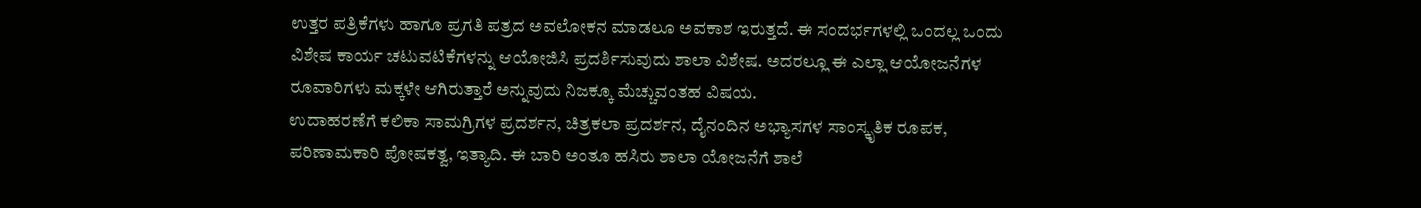ಉತ್ತರ ಪತ್ರಿಕೆಗಳು ಹಾಗೂ ಪ್ರಗತಿ ಪತ್ರದ ಅವಲೋಕನ ಮಾಡಲೂ ಅವಕಾಶ ಇರುತ್ತದೆ. ಈ ಸಂದರ್ಭಗಳಲ್ಲಿ ಒಂದಲ್ಲ ಒಂದು ವಿಶೇಷ ಕಾರ್ಯ ಚಟುವಟಿಕೆಗಳನ್ನು ಆಯೋಜಿಸಿ ಪ್ರದರ್ಶಿಸುವುದು ಶಾಲಾ ವಿಶೇಷ. ಅದರಲ್ಲೂ ಈ ಎಲ್ಲಾ ಆಯೋಜನೆಗಳ ರೂವಾರಿಗಳು ಮಕ್ಕಳೇ ಆಗಿರುತ್ತಾರೆ ಅನ್ನುವುದು ನಿಜಕ್ಕೂ ಮೆಚ್ಚುವಂತಹ ವಿಷಯ.
ಉದಾಹರಣೆಗೆ ಕಲಿಕಾ ಸಾಮಗ್ರಿಗಳ ಪ್ರದರ್ಶನ, ಚಿತ್ರಕಲಾ ಪ್ರದರ್ಶನ, ದೈನಂದಿನ ಅಭ್ಯಾಸಗಳ ಸಾಂಸ್ಕೃತಿಕ ರೂಪಕ, ಪರಿಣಾಮಕಾರಿ ಪೋಷಕತ್ವ, ಇತ್ಯಾದಿ. ಈ ಬಾರಿ ಅಂತೂ ಹಸಿರು ಶಾಲಾ ಯೋಜನೆಗೆ ಶಾಲೆ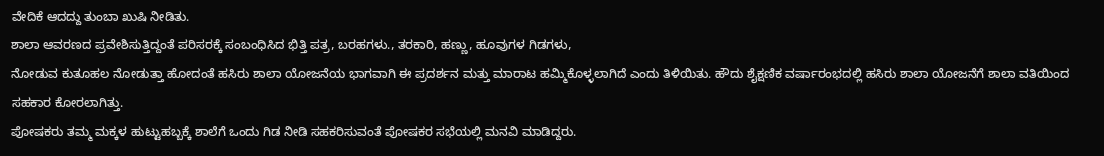ವೇದಿಕೆ ಆದದ್ದು ತುಂಬಾ ಖುಷಿ ನೀಡಿತು.
ಶಾಲಾ ಆವರಣದ ಪ್ರವೇಶಿಸುತ್ತಿದ್ದಂತೆ ಪರಿಸರಕ್ಕೆ ಸಂಬಂಧಿಸಿದ ಭಿತ್ತಿ ಪತ್ರ, ಬರಹಗಳು., ತರಕಾರಿ, ಹಣ್ಣು, ಹೂವುಗಳ ಗಿಡಗಳು,
ನೋಡುವ ಕುತೂಹಲ ನೋಡುತ್ತಾ ಹೋದಂತೆ ಹಸಿರು ಶಾಲಾ ಯೋಜನೆಯ ಭಾಗವಾಗಿ ಈ ಪ್ರದರ್ಶನ ಮತ್ತು ಮಾರಾಟ ಹಮ್ಮಿಕೊಳ್ಳಲಾಗಿದೆ ಎಂದು ತಿಳಿಯಿತು. ಹೌದು ಶೈಕ್ಷಣಿಕ ವರ್ಷಾರಂಭದಲ್ಲಿ ಹಸಿರು ಶಾಲಾ ಯೋಜನೆಗೆ ಶಾಲಾ ವತಿಯಿಂದ ಸಹಕಾರ ಕೋರಲಾಗಿತ್ತು.
ಪೋಷಕರು ತಮ್ಮ ಮಕ್ಕಳ ಹುಟ್ಟುಹಬ್ಬಕ್ಕೆ ಶಾಲೆಗೆ ಒಂದು ಗಿಡ ನೀಡಿ ಸಹಕರಿಸುವಂತೆ ಪೋಷಕರ ಸಭೆಯಲ್ಲಿ ಮನವಿ ಮಾಡಿದ್ದರು.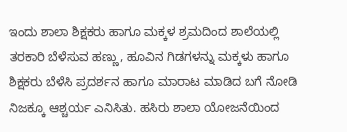ಇಂದು ಶಾಲಾ ಶಿಕ್ಷಕರು ಹಾಗೂ ಮಕ್ಕಳ ಶ್ರಮದಿಂದ ಶಾಲೆಯಲ್ಲಿ ತರಕಾರಿ ಬೆಳೆಸುವ ಹಣ್ಣು, ಹೂವಿನ ಗಿಡಗಳನ್ನು ಮಕ್ಕಳು ಹಾಗೂ ಶಿಕ್ಷಕರು ಬೆಳೆಸಿ ಪ್ರದರ್ಶನ ಹಾಗೂ ಮಾರಾಟ ಮಾಡಿದ ಬಗೆ ನೋಡಿ ನಿಜಕ್ಕೂ ಆಶ್ಚರ್ಯ ಎನಿಸಿತು. ಹಸಿರು ಶಾಲಾ ಯೋಜನೆಯಿಂದ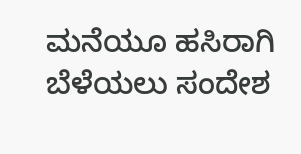ಮನೆಯೂ ಹಸಿರಾಗಿ ಬೆಳೆಯಲು ಸಂದೇಶ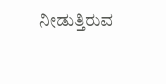ನೀಡುತ್ತಿರುವ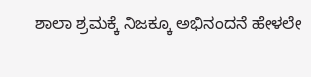ಶಾಲಾ ಶ್ರಮಕ್ಕೆ ನಿಜಕ್ಕೂ ಅಭಿನಂದನೆ ಹೇಳಲೇ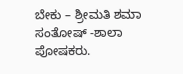ಬೇಕು – ಶ್ರೀಮತಿ ಶಮಾ ಸಂತೋಷ್ -ಶಾಲಾ ಪೋಷಕರು.